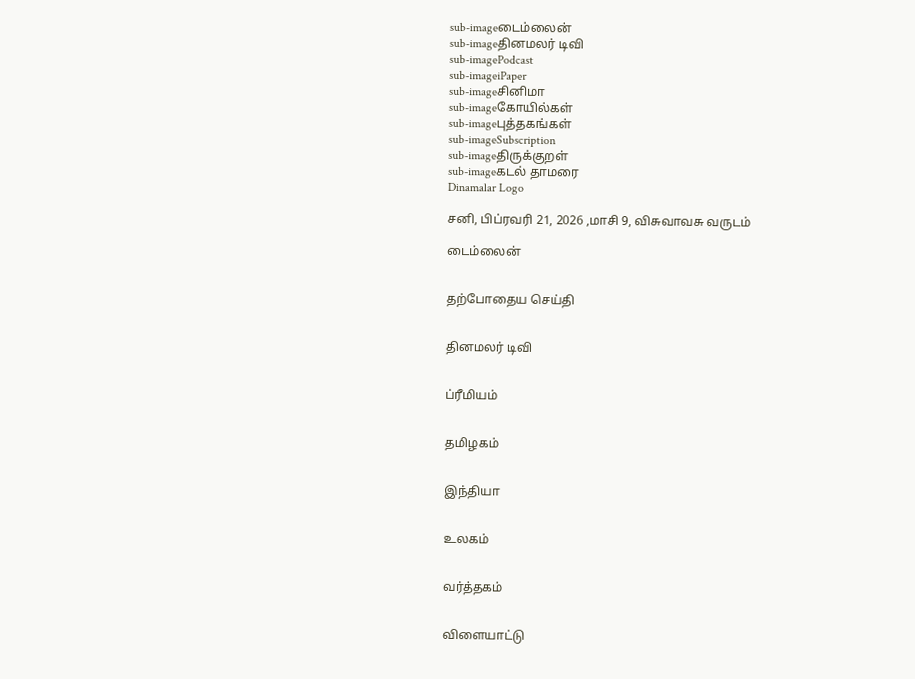sub-imageடைம்லைன்
sub-imageதினமலர் டிவி
sub-imagePodcast
sub-imageiPaper
sub-imageசினிமா
sub-imageகோயில்கள்
sub-imageபுத்தகங்கள்
sub-imageSubscription
sub-imageதிருக்குறள்
sub-imageகடல் தாமரை
Dinamalar Logo

சனி, பிப்ரவரி 21, 2026 ,மாசி 9, விசுவாவசு வருடம்

டைம்லைன்


தற்போதைய செய்தி


தினமலர் டிவி


ப்ரீமியம்


தமிழகம்


இந்தியா


உலகம்


வர்த்தகம்


விளையாட்டு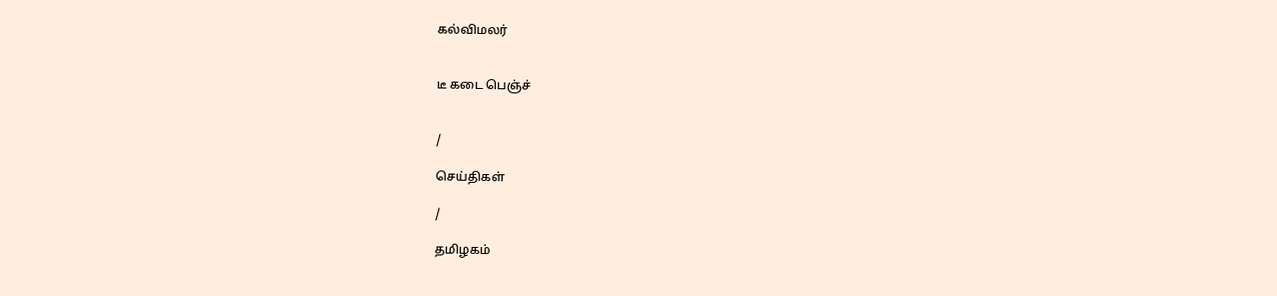கல்விமலர்


டீ கடை பெஞ்ச்


/

செய்திகள்

/

தமிழகம்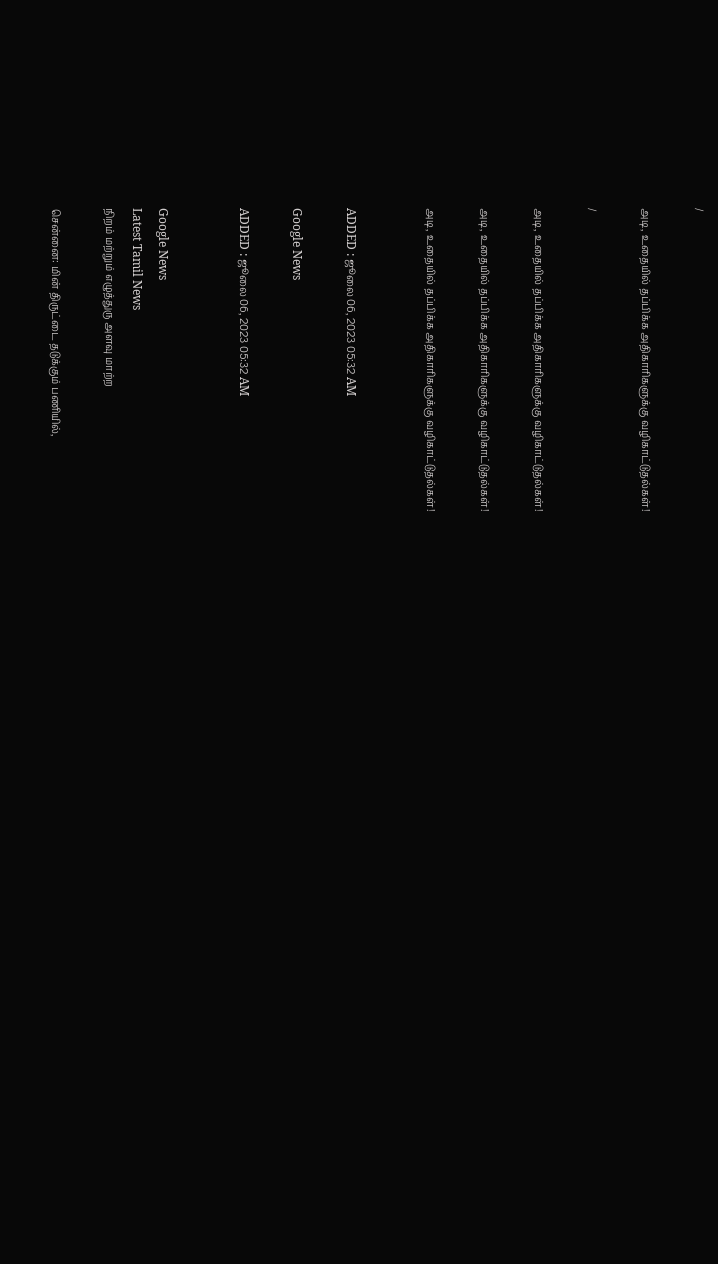/

அடி, உதையில் தப்பிக்க அதிகாரிகளுக்கு வழிகாட்டுதல்கள்!

/

அடி, உதையில் தப்பிக்க அதிகாரிகளுக்கு வழிகாட்டுதல்கள்!

அடி, உதையில் தப்பிக்க அதிகாரிகளுக்கு வழிகாட்டுதல்கள்!

அடி, உதையில் தப்பிக்க அதிகாரிகளுக்கு வழிகாட்டுதல்கள்!


ADDED : ஜூலை 06, 2023 05:32 AM

Google News

ADDED : ஜூலை 06, 2023 05:32 AM


Google News
Latest Tamil News
நிறம் மற்றும் எழுத்துரு அளவு மாற்ற

சென்னை: மின் திருட்டை தடுக்கும் பணியில்,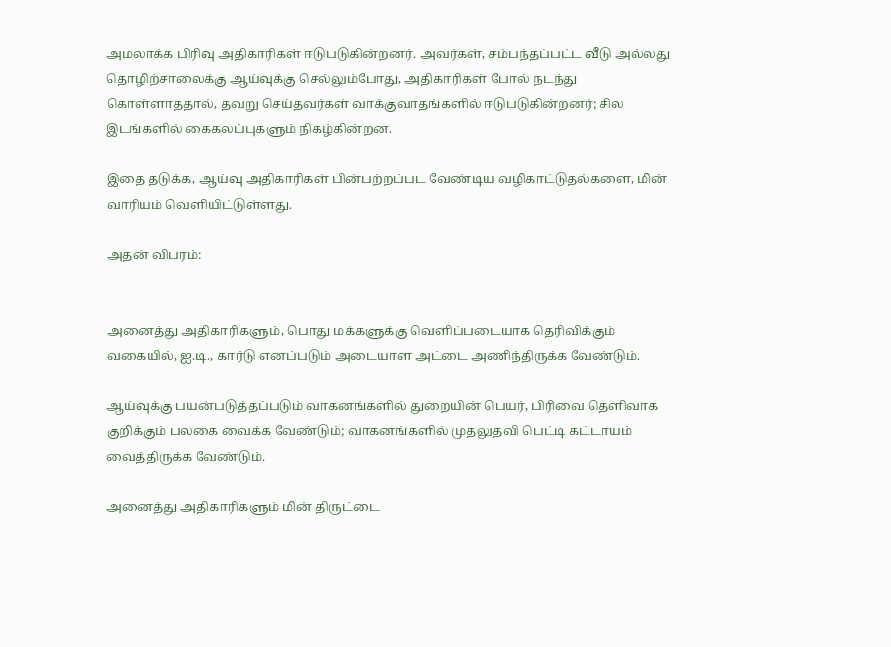அமலாக்க பிரிவு அதிகாரிகள் ஈடுபடுகின்றனர். அவர்கள், சம்பந்தப்பட்ட வீடு அல்லது தொழிற்சாலைக்கு ஆய்வுக்கு செல்லும்போது, அதிகாரிகள் போல் நடந்து கொள்ளாததால், தவறு செய்தவர்கள் வாக்குவாதங்களில் ஈடுபடுகின்றனர்; சில இடங்களில் கைகலப்புகளும் நிகழ்கின்றன.

இதை தடுக்க, ஆய்வு அதிகாரிகள் பின்பற்றப்பட வேண்டிய வழிகாட்டுதல்களை, மின் வாரியம் வெளியிட்டுள்ளது.

அதன் விபரம்:


அனைத்து அதிகாரிகளும், பொது மக்களுக்கு வெளிப்படையாக தெரிவிக்கும் வகையில், ஐ.டி., கார்டு எனப்படும் அடையாள அட்டை அணிந்திருக்க வேண்டும்.

ஆய்வுக்கு பயன்படுத்தப்படும் வாகனங்களில் துறையின் பெயர், பிரிவை தெளிவாக குறிக்கும் பலகை வைக்க வேண்டும்; வாகனங்களில் முதலுதவி பெட்டி கட்டாயம் வைத்திருக்க வேண்டும்.

அனைத்து அதிகாரிகளும் மின் திருட்டை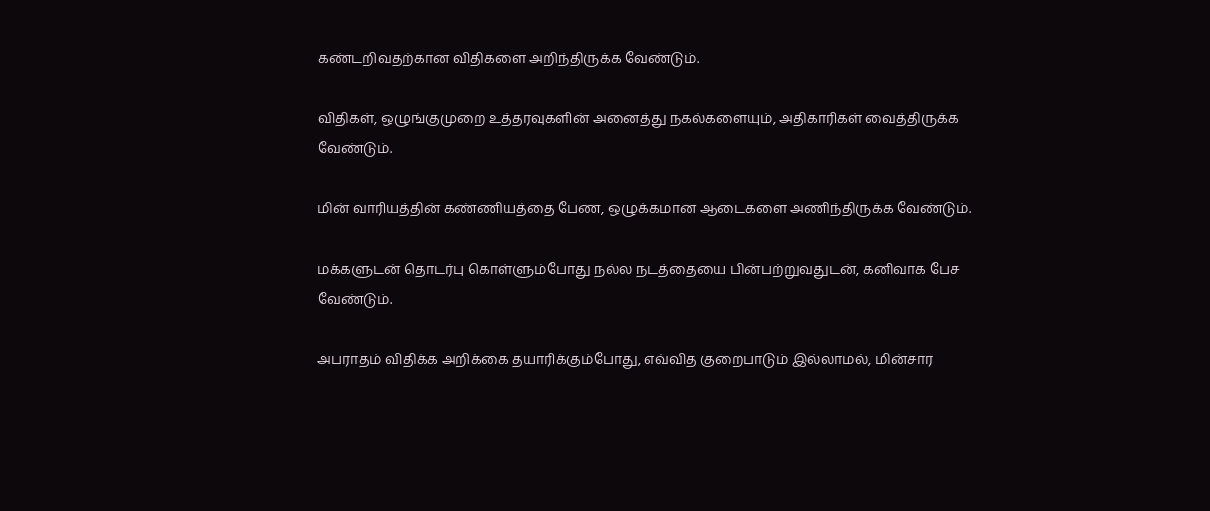கண்டறிவதற்கான விதிகளை அறிந்திருக்க வேண்டும்.

விதிகள், ஒழுங்குமுறை உத்தரவுகளின் அனைத்து நகல்களையும், அதிகாரிகள் வைத்திருக்க வேண்டும்.

மின் வாரியத்தின் கண்ணியத்தை பேண, ஒழுக்கமான ஆடைகளை அணிந்திருக்க வேண்டும்.

மக்களுடன் தொடர்பு கொள்ளும்போது நல்ல நடத்தையை பின்பற்றுவதுடன், கனிவாக பேச வேண்டும்.

அபராதம் விதிக்க அறிக்கை தயாரிக்கும்போது, எவ்வித குறைபாடும் இல்லாமல், மின்சார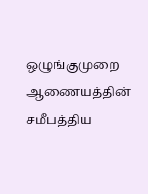ஒழுங்குமுறை ஆணையத்தின் சமீபத்திய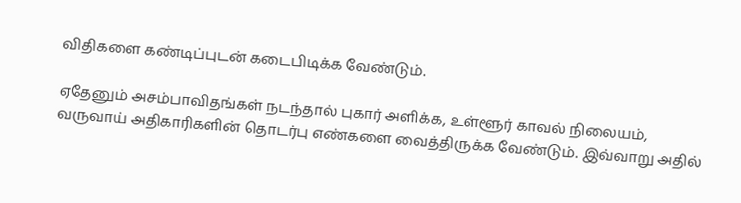விதிகளை கண்டிப்புடன் கடைபிடிக்க வேண்டும்.

ஏதேனும் அசம்பாவிதங்கள் நடந்தால் புகார் அளிக்க, உள்ளூர் காவல் நிலையம், வருவாய் அதிகாரிகளின் தொடர்பு எண்களை வைத்திருக்க வேண்டும். இவ்வாறு அதில்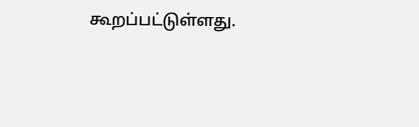கூறப்பட்டுள்ளது.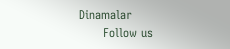Dinamalar
      Follow us